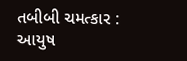તબીબી ચમત્કાર : આયુષ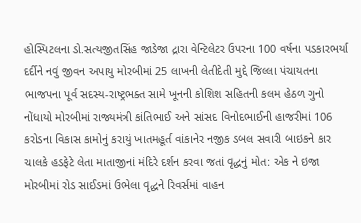હોસ્પિટલના ડો.સત્યજીતસિંહ જાડેજા દ્રારા વેન્ટિલેટર ઉપરના 100 વર્ષના પડકારભર્યા દર્દીને નવું જીવન અપાયુ મોરબીમાં 25 લાખની લેતીદેતી મુદ્દે જિલ્લા પંચાયતના ભાજપના પૂર્વ સદસ્ય-રાષ્ટ્રભક્ત સામે ખૂનની કોશિશ સહિતની કલમ હેઠળ ગુનો નોંધાયો મોરબીમાં રાજ્યમંત્રી કાંતિભાઈ અને સાંસદ વિનોદભાઈની હાજરીમાં 106 કરોડના વિકાસ કામોનું કરાયું ખાતમહૂર્ત વાંકાનેર નજીક ડબલ સવારી બાઇકને કાર ચાલકે હડફેટે લેતા માતાજીનાં મંદિરે દર્શન કરવા જતાં વૃદ્ધનું મોત: એક ને ઇજા મોરબીમાં રોડ સાઈડમાં ઉભેલા વૃદ્ધને રિવર્સમાં વાહન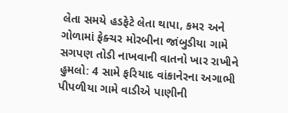લેતા સમયે હડફેટે લેતા થાપા, કમર અને ગોળામાં ફેક્ચર મોરબીના જાંબુડીયા ગામે સગપણ તોડી નાખવાની વાતનો ખાર રાખીને હુમલો: 4 સામે ફરિયાદ વાંકાનેરના અગાભી પીપળીયા ગામે વાડીએ પાણીની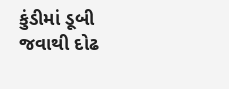કુંડીમાં ડૂબી જવાથી દોઢ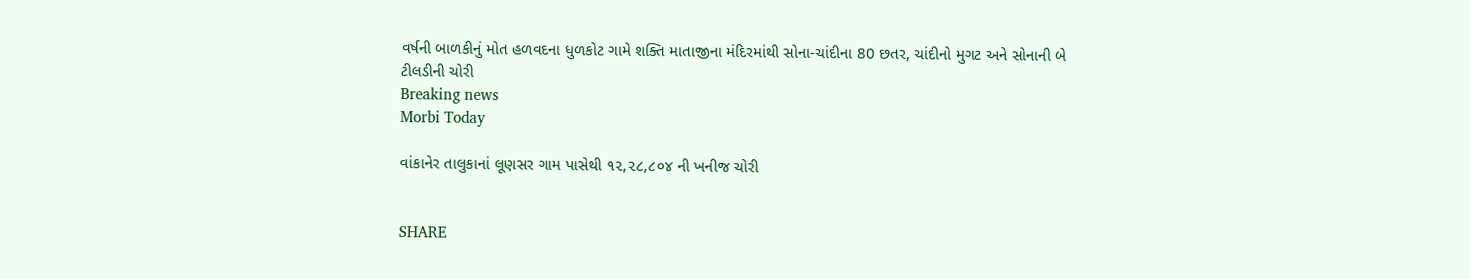વર્ષની બાળકીનું મોત હળવદના ધુળકોટ ગામે શક્તિ માતાજીના મંદિરમાંથી સોના-ચાંદીના 80 છતર, ચાંદીનો મુગટ અને સોનાની બે ટીલડીની ચોરી
Breaking news
Morbi Today

વાંકાનેર તાલુકાનાં લૂણસર ગામ પાસેથી ૧૨,૨૮,૮૦૪ ની ખનીજ ચોરી


SHARE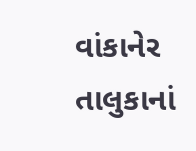વાંકાનેર તાલુકાનાં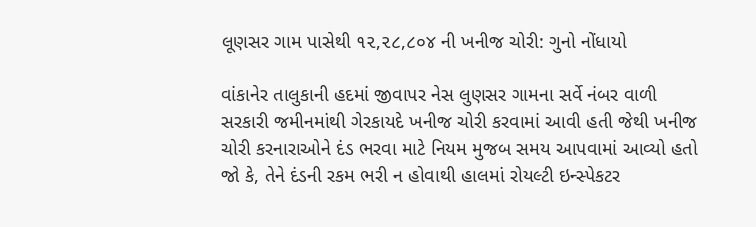લૂણસર ગામ પાસેથી ૧૨,૨૮,૮૦૪ ની ખનીજ ચોરી: ગુનો નોંધાયો

વાંકાનેર તાલુકાની હદમાં જીવાપર નેસ લુણસર ગામના સર્વે નંબર વાળી સરકારી જમીનમાંથી ગેરકાયદે ખનીજ ચોરી કરવામાં આવી હતી જેથી ખનીજ ચોરી કરનારાઓને દંડ ભરવા માટે નિયમ મુજબ સમય આપવામાં આવ્યો હતો જો કે, તેને દંડની રકમ ભરી ન હોવાથી હાલમાં રોયલ્ટી ઇન્સ્પેકટર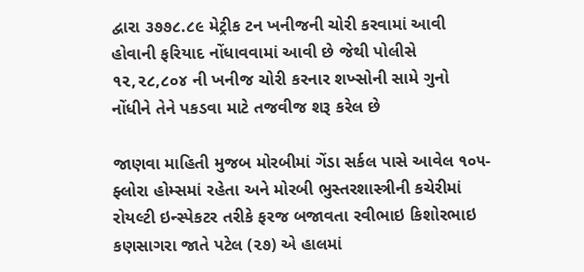દ્વારા ૩૭૭૮.૮૯ મેટ્રીક ટન ખનીજની ચોરી કરવામાં આવી હોવાની ફરિયાદ નોંધાવવામાં આવી છે જેથી પોલીસે ૧૨,૨૮,૮૦૪ ની ખનીજ ચોરી કરનાર શખ્સોની સામે ગુનો નોંધીને તેને પકડવા માટે તજવીજ શરૂ કરેલ છે

જાણવા માહિતી મુજબ મોરબીમાં ગેંડા સર્કલ પાસે આવેલ ૧૦૫-ફ્લોરા હોમ્સમાં રહેતા અને મોરબી ભુસ્તરશાસ્ત્રીની કચેરીમાં રોયલ્ટી ઇન્સ્પેકટર તરીકે ફરજ બજાવતા રવીભાઇ કિશોરભાઇ કણસાગરા જાતે પટેલ (૨૭) એ હાલમાં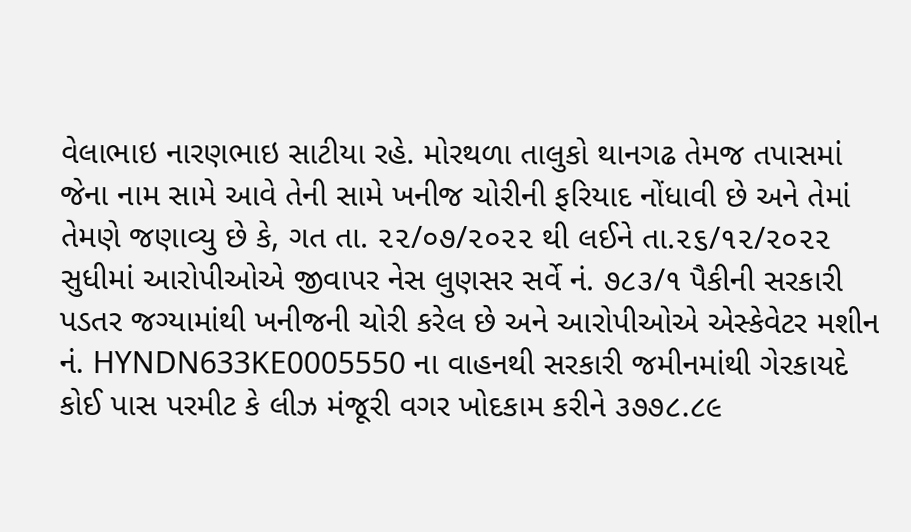વેલાભાઇ નારણભાઇ સાટીયા રહે. મોરથળા તાલુકો થાનગઢ તેમજ તપાસમાં જેના નામ સામે આવે તેની સામે ખનીજ ચોરીની ફરિયાદ નોંધાવી છે અને તેમાં તેમણે જણાવ્યુ છે કે, ગત તા. ૨૨/૦૭/૨૦૨૨ થી લઈને તા.૨૬/૧૨/૨૦૨૨ સુધીમાં આરોપીઓએ જીવાપર નેસ લુણસર સર્વે નં. ૭૮૩/૧ પૈકીની સરકારી પડતર જગ્યામાંથી ખનીજની ચોરી કરેલ છે અને આરોપીઓએ એસ્કેવેટર મશીન નં. HYNDN633KE0005550 ના વાહનથી સરકારી જમીનમાંથી ગેરકાયદે કોઈ પાસ પરમીટ કે લીઝ મંજૂરી વગર ખોદકામ કરીને ૩૭૭૮.૮૯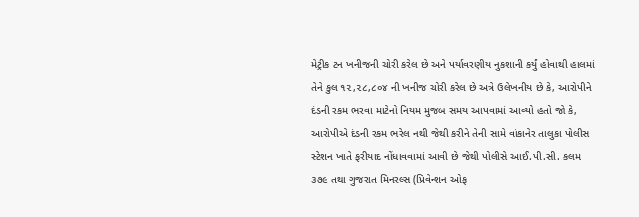મેટ્રીક ટન ખનીજની ચોરી કરેલ છે અને પર્યાવરણીય નુકશાની કર્યું હોવાથી હાલમાં તેને કુલ ૧૨,૨૮,૮૦૪ ની ખનીજ ચોરી કરેલ છે અત્રે ઉલેખનીય છે કે, આરોપીને દંડની રકમ ભરવા માટેનો નિયમ મુજબ સમય આપવામાં આવ્યો હતો જો કે, આરોપીએ દંડની રકમ ભરેલ નથી જેથી કરીને તેની સામે વાંકાનેર તાલુકા પોલીસ સ્ટેશન ખાતે ફરીયાદ નોંધાવવામાં આવી છે જેથી પોલીસે આઈ.પી.સી. કલમ ૩૭૯ તથા ગુજરાત મિનરલ્સ (પ્રિવેન્શન ઓફ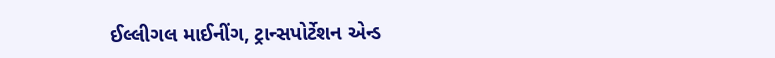ઈલ્લીગલ માઈનીંગ, ટ્રાન્સપોર્ટેશન એન્ડ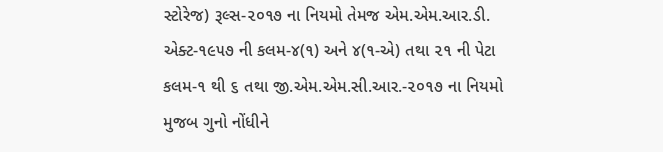સ્ટોરેજ) રૂલ્સ-૨૦૧૭ ના નિયમો તેમજ એમ.એમ.આર.ડી. એક્ટ-૧૯૫૭ ની કલમ-૪(૧) અને ૪(૧-એ) તથા ૨૧ ની પેટા કલમ-૧ થી ૬ તથા જી.એમ.એમ.સી.આર.-૨૦૧૭ ના નિયમો મુજબ ગુનો નોંધીને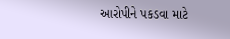આરોપીને પકડવા માટે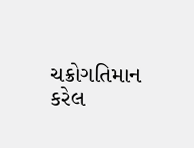ચક્રોગતિમાન કરેલ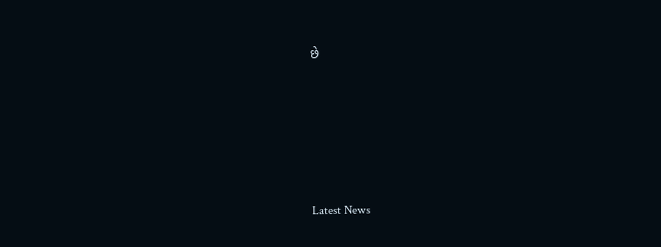છે






Latest News